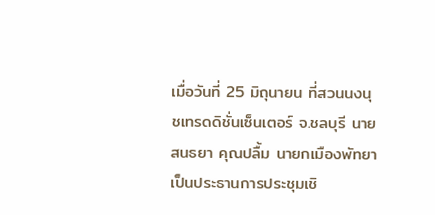เมื่อวันที่ 25 มิถุนายน ที่สวนนงนุชเทรดดิชั่นเซ็นเตอร์ จ.ชลบุรี นายสนธยา คุณปลื้ม นายกเมืองพัทยา เป็นประธานการประชุมเชิ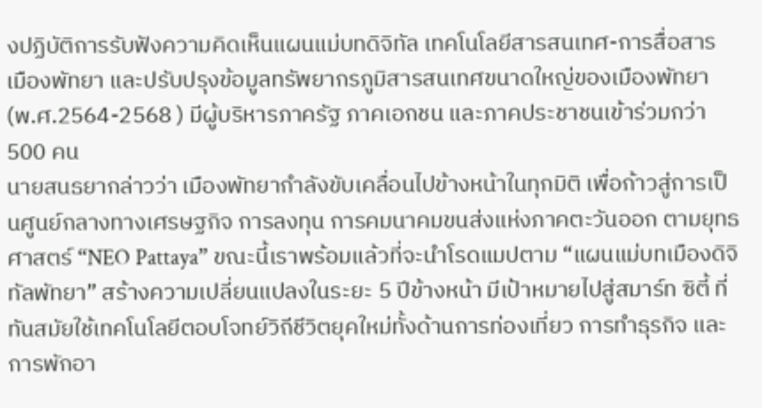งปฏิบัติการรับฟังความคิดเห็นแผนแม่บทดิจิทัล เทคโนโลยีสารสนเทศ-การสื่อสาร เมืองพัทยา และปรับปรุงข้อมูลทรัพยากรภูมิสารสนเทศขนาดใหญ่ของเมืองพัทยา (พ.ศ.2564-2568 ) มีผู้บริหารภาครัฐ ภาคเอกชน และภาคประชาชนเข้าร่วมกว่า 500 คน
นายสนธยากล่าวว่า เมืองพัทยากำลังขับเคลื่อนไปข้างหน้าในทุกมิติ เพื่อก้าวสู่การเป็นศูนย์กลางทางเศรษฐกิจ การลงทุน การคมนาคมขนส่งแห่งภาคตะวันออก ตามยุทธศาสตร์ “NEO Pattaya” ขณะนี้เราพร้อมแล้วที่จะนำโรดแมปตาม “แผนแม่บทเมืองดิจิทัลพัทยา” สร้างความเปลี่ยนแปลงในระยะ 5 ปีข้างหน้า มีเป้าหมายไปสู่สมาร์ท ซิตี้ ที่ทันสมัยใช้เทคโนโลยีตอบโจทย์วิถีชีวิตยุคใหม่ทั้งด้านการท่องเที่ยว การทำธุรกิจ และการพักอา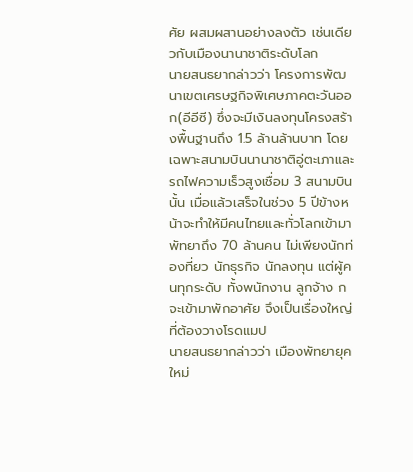ศัย ผสมผสานอย่างลงตัว เช่นเดียวกับเมืองนานาชาติระดับโลก
นายสนธยากล่าวว่า โครงการพัฒนาเขตเศรษฐกิจพิเศษภาคตะวันออก(อีอีซี) ซึ่งจะมีเงินลงทุนโครงสร้างพื้นฐานถึง 1.5 ล้านล้านบาท โดยเฉพาะสนามบินนานาชาติอู่ตะเภาและรถไฟความเร็วสูงเชื่อม 3 สนามบินนั้น เมื่อแล้วเสร็จในช่วง 5 ปีข้างหน้าจะทำให้มีคนไทยและทั่วโลกเข้ามาพัทยาถึง 70 ล้านคน ไม่เพียงนักท่องที่ยว นักธุรกิจ นักลงทุน แต่ผู้คนทุกระดับ ทั้งพนักงาน ลูกจ้าง กจะเข้ามาพักอาศัย จึงเป็นเรื่องใหญ่ที่ต้องวางโรดแมป
นายสนธยากล่าวว่า เมืองพัทยายุคใหม่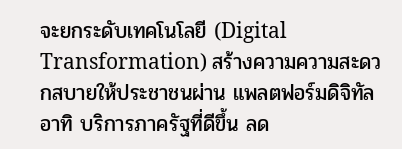จะยกระดับเทคโนโลยี (Digital Transformation) สร้างความความสะดวกสบายให้ประชาชนผ่าน แพลตฟอร์มดิจิทัล อาทิ บริการภาครัฐที่ดีขึ้น ลด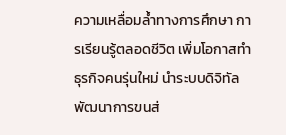ความเหลื่อมล้ำทางการศึกษา การเรียนรู้ตลอดชีวิต เพิ่มโอกาสทำธุรกิจคนรุ่นใหม่ นำระบบดิจิทัลพัฒนาการขนส่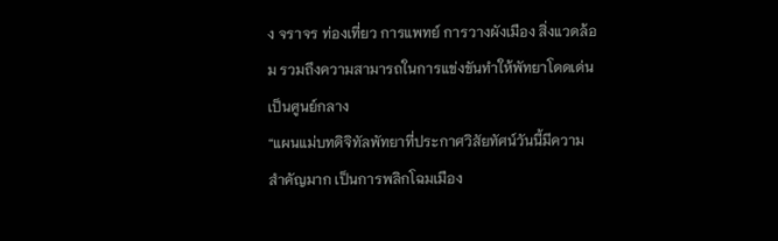ง จราจร ท่องเที่ยว การแพทย์ การวางผังเมือง สิ่งแวดล้อม รวมถึงความสามารถในการแข่งขันทำให้พัทยาโดดเด่นเป็นศูนย์กลาง
“แผนแม่บทดิจิทัลพัทยาที่ประกาศวิสัยทัศน์วันนี้มีความสำคัญมาก เป็นการพลิกโฉมเมือง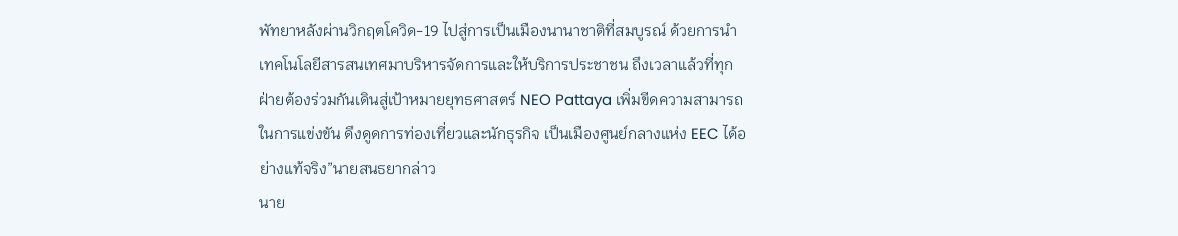พัทยาหลังผ่านวิกฤตโควิด-19 ไปสู่การเป็นเมืองนานาชาติที่สมบูรณ์ ด้วยการนำเทคโนโลยีสารสนเทศมาบริหารจัดการและให้บริการประชาชน ถึงเวลาแล้วที่ทุกฝ่ายต้องร่วมกันเดินสู่เป้าหมายยุทธศาสตร์ NEO Pattaya เพิ่มขีดความสามารถในการแข่งขัน ดึงดูดการท่องเที่ยวและนักธุรกิจ เป็นเมืองศูนย์กลางแห่ง EEC ได้อย่างแท้จริง”นายสนธยากล่าว
นาย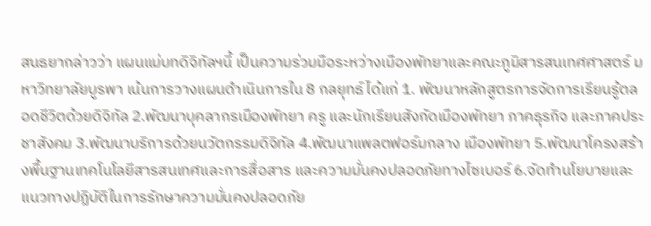สนธยากล่าวว่า แผนแม่บทดิจิทัลฯนี้ เป็นความร่วมมือระหว่างเมืองพัทยาและคณะภูมิสารสนเทศศาสตร์ มหาวิทยาลัยบูรพา เน้นการวางแผนดำเนินการใน 8 กลยุทธ์ ได้แก่ 1. พัฒนาหลักสูตรการจัดการเรียนรู้ตลอดชีวิตด้วยดิจิทัล 2.พัฒนาบุคลากรเมืองพัทยา ครู และนักเรียนสังกัดเมืองพัทยา ภาคธุรกิจ และภาคประชาสังคม 3.พัฒนาบริการด้วยนวัตกรรมดิจิทัล 4.พัฒนาแพลตฟอร์มกลาง เมืองพัทยา 5.พัฒนาโครงสร้างพื้นฐานเทคโนโลยีสารสนเทศและการสื่อสาร และความมั่นคงปลอดภัยทางไซเบอร์ 6.จัดทำนโยบายและแนวทางปฏิบัติในการรักษาความมั่นคงปลอดภัย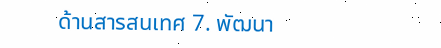ด้านสารสนเทศ 7. พัฒนา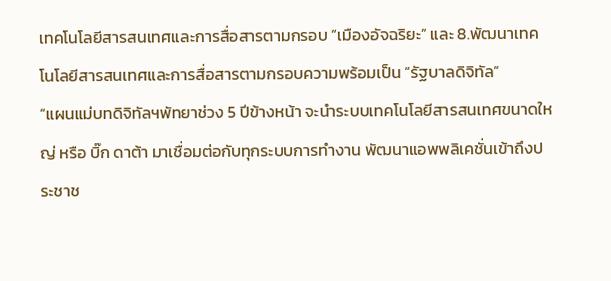เทคโนโลยีสารสนเทศและการสื่อสารตามกรอบ “เมืองอัจฉริยะ” และ 8.พัฒนาเทคโนโลยีสารสนเทศและการสื่อสารตามกรอบความพร้อมเป็น “รัฐบาลดิจิทัล”
“แผนแม่บทดิจิทัลฯพัทยาช่วง 5 ปีข้างหน้า จะนำระบบเทคโนโลยีสารสนเทศขนาดใหญ่ หรือ บิ๊ก ดาต้า มาเชื่อมต่อกับทุกระบบการทำงาน พัฒนาแอพพลิเคชั่นเข้าถึงประชาช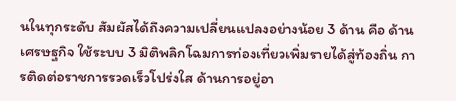นในทุกระดับ สัมผัสได้ถึงความเปลี่ยนแปลงอย่างน้อย 3 ด้าน คือ ด้านเศรษฐกิจ ใช้ระบบ 3 มิติพลิกโฉมการท่องเที่ยวเพิ่มรายได้สู่ท้องถิ่น การติดต่อราชการรวดเร็วโปร่งใส ด้านการอยู่อา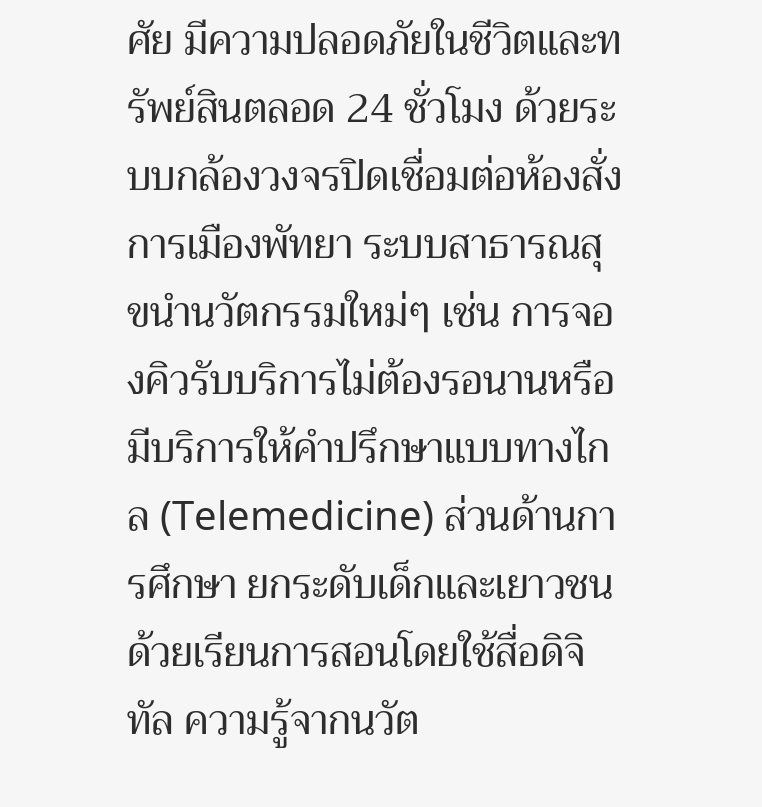ศัย มีความปลอดภัยในชีวิตและทรัพย์สินตลอด 24 ชั่วโมง ด้วยระบบกล้องวงจรปิดเชื่อมต่อห้องสั่งการเมืองพัทยา ระบบสาธารณสุขนำนวัตกรรมใหม่ๆ เช่น การจองคิวรับบริการไม่ต้องรอนานหรือมีบริการให้คำปรึกษาแบบทางไกล (Telemedicine) ส่วนด้านการศึกษา ยกระดับเด็กและเยาวชนด้วยเรียนการสอนโดยใช้สื่อดิจิทัล ความรู้จากนวัต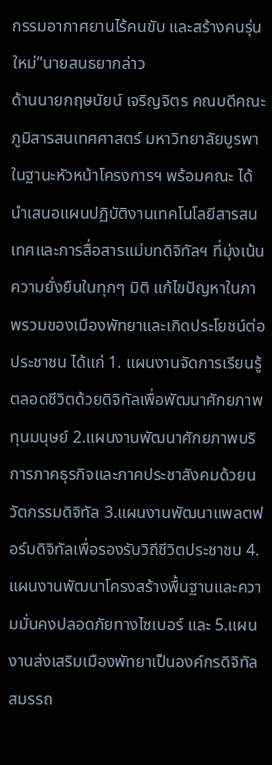กรรมอากาศยานไร้คนขับ และสร้างคนรุ่นใหม่”นายสนธยากล่าว
ด้านนายกฤษนัยน์ เจริญจิตร คณบดีคณะภูมิสารสนเทศศาสตร์ มหาวิทยาลัยบูรพา ในฐานะหัวหน้าโครงการฯ พร้อมคณะ ได้นำเสนอแผนปฏิบัติงานเทคโนโลยีสารสนเทศและการสื่อสารแม่บทดิจิทัลฯ ที่มุ่งเน้นความยั่งยืนในทุกๆ มิติ แก้ไขปัญหาในภาพรวมของเมืองพัทยาและเกิดประโยชน์ต่อประชาชน ได้แก่ 1. แผนงานจัดการเรียนรู้ตลอดชีวิตด้วยดิจิทัลเพื่อพัฒนาศักยภาพทุนมนุษย์ 2.แผนงานพัฒนาศักยภาพบริการภาคธุรกิจและภาคประชาสังคมด้วยนวัตกรรมดิจิทัล 3.แผนงานพัฒนาแพลตฟอร์มดิจิทัลเพื่อรองรับวิถีชีวิตประชาชน 4.แผนงานพัฒนาโครงสร้างพื้นฐานและความมั่นคงปลอดภัยทางไซเบอร์ และ 5.แผนงานส่งเสริมเมืองพัทยาเป็นองค์กรดิจิทัลสมรรถ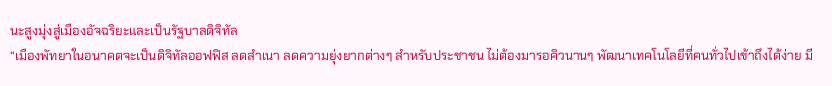นะสูงมุ่งสู่เมืองอัจฉริยะและเป็นรัฐบาลดิจิทัล
“เมืองพัทยาในอนาคตจะเป็นดิจิทัลออฟฟิส ลดสำเนา ลดความยุ่งยากต่างๆ สำหรับประชาชน ไม่ต้องมารอคิวนานๆ พัฒนาเทคโนโลยีที่คนทั่วไปเข้าถึงได้ง่าย มี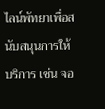ไลน์พัทยาเพื่อสนับสนุนการให้บริการ เช่น จอ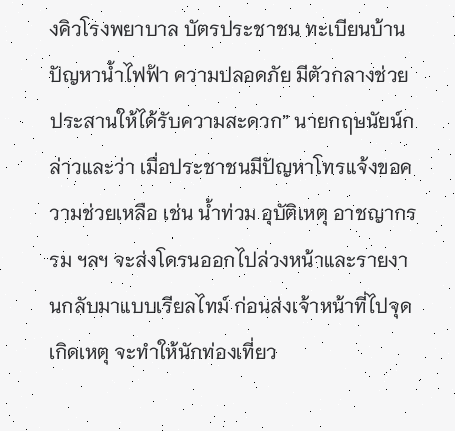งคิวโรงพยาบาล บัตรประชาชน ทะเบียนบ้าน ปัญหาน้ำไฟฟ้า ความปลอดภัย มีตัวกลางช่วยประสานให้ได้รับความสะดวก” นายกฤษนัยน์กล่าวและว่า เมื่อประชาชนมีปัญหาโทรแจ้งขอความช่วยเหลือ เช่น น้ำท่วม อุบัติเหตุ อาชญากรรม ฯลฯ จะส่งโดรนออกไปล่วงหน้าและรายงานกลับมาแบบเรียลไทม์ ก่อนส่งเจ้าหน้าที่ไปจุดเกิดเหตุ จะทำให้นักท่องเที่ยว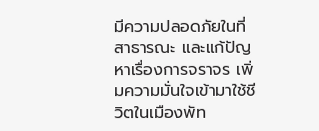มีความปลอดภัยในที่สาธารณะ และแก้ปัญหาเรื่องการจราจร เพิ่มความมั่นใจเข้ามาใช้ชีวิตในเมืองพัท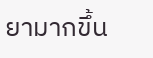ยามากขึ้น